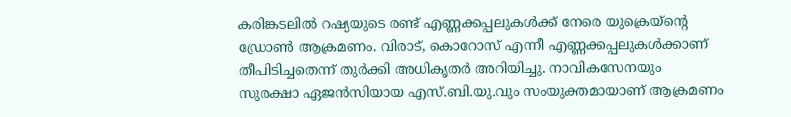കരിങ്കടലിൽ റഷ്യയുടെ രണ്ട് എണ്ണക്കപ്പലുകൾക്ക് നേരെ യുക്രെയ്ൻ്റെ ഡ്രോൺ ആക്രമണം. വിരാട്, കൊറോസ് എന്നീ എണ്ണക്കപ്പലുകൾക്കാണ് തീപിടിച്ചതെന്ന് തുർക്കി അധികൃതർ അറിയിച്ചു. നാവികസേനയും സുരക്ഷാ ഏജൻസിയായ എസ്.ബി.യു.വും സംയുക്തമായാണ് ആക്രമണം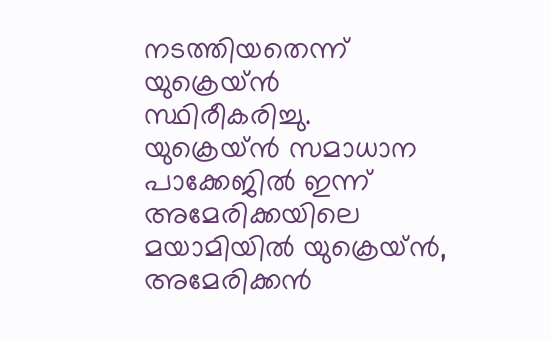നടത്തിയതെന്ന് യുക്രെയ്ൻ സ്ഥിരീകരിച്ചു.
യുക്രെയ്ൻ സമാധാന പാക്കേജിൽ ഇന്ന് അമേരിക്കയിലെ മയാമിയിൽ യുക്രെയ്ൻ, അമേരിക്കൻ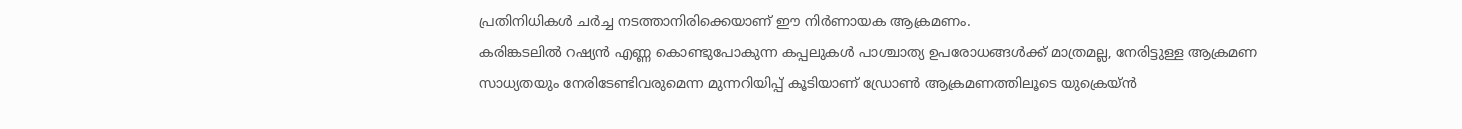പ്രതിനിധികൾ ചർച്ച നടത്താനിരിക്കെയാണ് ഈ നിർണായക ആക്രമണം.
കരിങ്കടലിൽ റഷ്യൻ എണ്ണ കൊണ്ടുപോകുന്ന കപ്പലുകൾ പാശ്ചാത്യ ഉപരോധങ്ങൾക്ക് മാത്രമല്ല, നേരിട്ടുള്ള ആക്രമണ സാധ്യതയും നേരിടേണ്ടിവരുമെന്ന മുന്നറിയിപ്പ് കൂടിയാണ് ഡ്രോൺ ആക്രമണത്തിലൂടെ യുക്രെയ്ൻ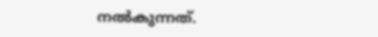നൽകുന്നത്.